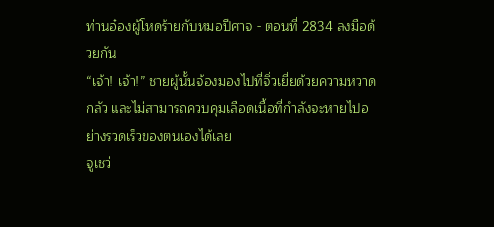ท่านอ๋องผู้โหดร้ายกับหมอปีศาจ - ตอนที่ 2834 ลงมือด้วยกัน
“เจ้า! เจ้า!” ชายผู้นั้นจ้องมองไปที่จิ่วเยี่ยด้วยความหวาดกลัว และไม่สามารถควบคุมเลือดเนื้อที่กำลังจะหายไปอย่างรวดเร็วของตนเองได้เลย
จูเชว่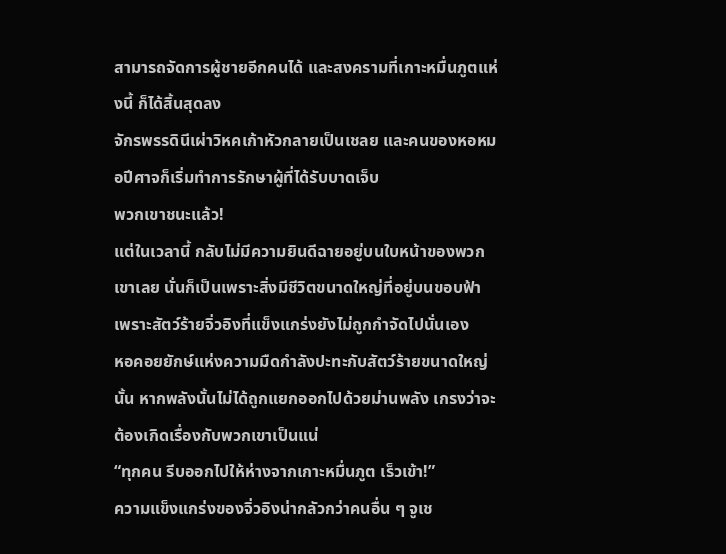สามารถจัดการผู้ชายอีกคนได้ และสงครามที่เกาะหมื่นภูตแห่งนี้ ก็ได้สิ้นสุดลง
จักรพรรดินีเผ่าวิหคเก้าหัวกลายเป็นเชลย และคนของหอหมอปีศาจก็เริ่มทำการรักษาผู้ที่ได้รับบาดเจ็บ
พวกเขาชนะแล้ว!
แต่ในเวลานี้ กลับไม่มีความยินดีฉายอยู่บนใบหน้าของพวกเขาเลย นั่นก็เป็นเพราะสิ่งมีชีวิตขนาดใหญ่ที่อยู่บนขอบฟ้า เพราะสัตว์ร้ายจิ่วอิงที่แข็งแกร่งยังไม่ถูกกำจัดไปนั่นเอง
หอคอยยักษ์แห่งความมืดกำลังปะทะกับสัตว์ร้ายขนาดใหญ่นั้น หากพลังนั้นไม่ได้ถูกแยกออกไปด้วยม่านพลัง เกรงว่าจะต้องเกิดเรื่องกับพวกเขาเป็นแน่
“ทุกคน รีบออกไปให้ห่างจากเกาะหมื่นภูต เร็วเข้า!”
ความแข็งแกร่งของจิ่วอิงน่ากลัวกว่าคนอื่น ๆ จูเช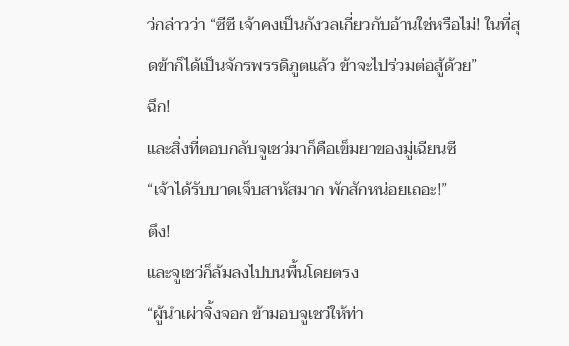ว่กล่าวว่า “ซีซี เจ้าคงเป็นกังวลเกี่ยวกับอ้านใช่หรือไม่! ในที่สุดข้าก็ได้เป็นจักรพรรดิภูตแล้ว ข้าจะไปร่วมต่อสู้ด้วย”
ฉึก!
และสิ่งที่ตอบกลับจูเชว่มาก็คือเข็มยาของมู่เฉียนซี
“เจ้าได้รับบาดเจ็บสาหัสมาก พักสักหน่อยเถอะ!”
ตึง!
และจูเชว่ก็ล้มลงไปบนพื้นโดยตรง
“ผู้นำเผ่าจิ้งจอก ข้ามอบจูเชว่ให้ท่า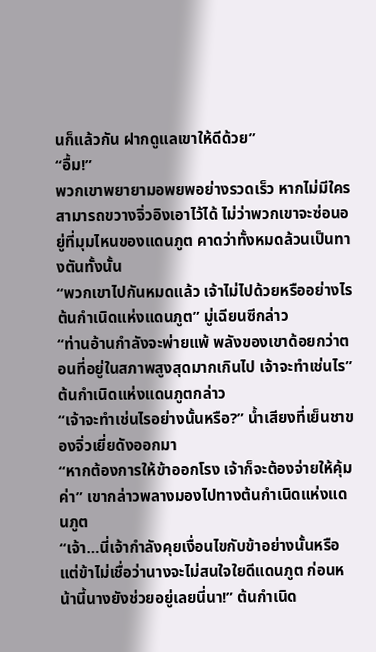นก็แล้วกัน ฝากดูแลเขาให้ดีด้วย”
“อื้ม!”
พวกเขาพยายามอพยพอย่างรวดเร็ว หากไม่มีใครสามารถขวางจิ่วอิงเอาไว้ได้ ไม่ว่าพวกเขาจะซ่อนอยู่ที่มุมไหนของแดนภูต คาดว่าทั้งหมดล้วนเป็นทางตันทั้งนั้น
“พวกเขาไปกันหมดแล้ว เจ้าไม่ไปด้วยหรืออย่างไร ต้นกำเนิดแห่งแดนภูต” มู่เฉียนซีกล่าว
“ท่านอ้านกำลังจะพ่ายแพ้ พลังของเขาด้อยกว่าตอนที่อยู่ในสภาพสูงสุดมากเกินไป เจ้าจะทำเช่นไร” ต้นกำเนิดแห่งแดนภูตกล่าว
“เจ้าจะทำเช่นไรอย่างนั้นหรือ?” น้ำเสียงที่เย็นชาของจิ่วเยี่ยดังออกมา
“หากต้องการให้ข้าออกโรง เจ้าก็จะต้องจ่ายให้คุ้มค่า” เขากล่าวพลางมองไปทางต้นกำเนิดแห่งแดนภูต
“เจ้า…นี่เจ้ากำลังคุยเงื่อนไขกับข้าอย่างนั้นหรือ แต่ข้าไม่เชื่อว่านางจะไม่สนใจใยดีแดนภูต ก่อนหน้านี้นางยังช่วยอยู่เลยนี่นา!” ต้นกำเนิด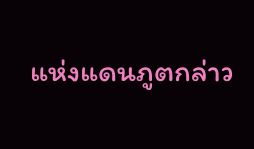แห่งแดนภูตกล่าว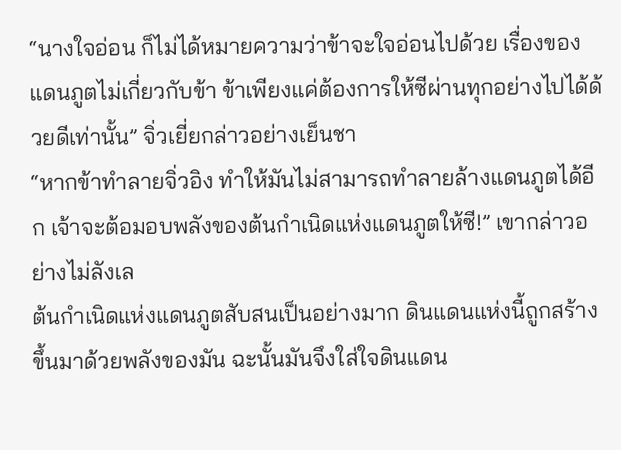“นางใจอ่อน ก็ไม่ได้หมายความว่าข้าจะใจอ่อนไปด้วย เรื่องของแดนภูตไม่เกี่ยวกับข้า ข้าเพียงแค่ต้องการให้ซีผ่านทุกอย่างไปได้ด้วยดีเท่านั้น” จิ่วเยี่ยกล่าวอย่างเย็นชา
“หากข้าทำลายจิ่วอิง ทำให้มันไม่สามารถทำลายล้างแดนภูตได้อีก เจ้าจะต้อมอบพลังของต้นกำเนิดแห่งแดนภูตให้ซี!” เขากล่าวอย่างไม่ลังเล
ต้นกำเนิดแห่งแดนภูตสับสนเป็นอย่างมาก ดินแดนแห่งนี้ถูกสร้างขึ้นมาด้วยพลังของมัน ฉะนั้นมันจึงใส่ใจดินแดน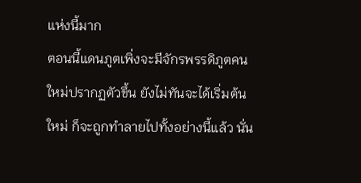แห่งนี้มาก
ตอนนี้แดนภูตเพิ่งจะมีจักรพรรดิภูตคนใหม่ปรากฏตัวขึ้น ยังไม่ทันจะได้เริ่มต้นใหม่ ก็จะถูกทำลายไปทั้งอย่างนี้แล้ว นั่น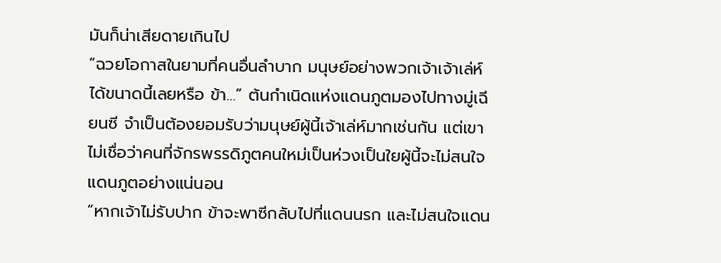มันก็น่าเสียดายเกินไป
“ฉวยโอกาสในยามที่คนอื่นลำบาก มนุษย์อย่างพวกเจ้าเจ้าเล่ห์ได้ขนาดนี้เลยหรือ ข้า…” ต้นกำเนิดแห่งแดนภูตมองไปทางมู่เฉียนซี จำเป็นต้องยอมรับว่ามนุษย์ผู้นี้เจ้าเล่ห์มากเช่นกัน แต่เขาไม่เชื่อว่าคนที่จักรพรรดิภูตคนใหม่เป็นห่วงเป็นใยผู้นี้จะไม่สนใจแดนภูตอย่างแน่นอน
“หากเจ้าไม่รับปาก ข้าจะพาซีกลับไปที่แดนนรก และไม่สนใจแดน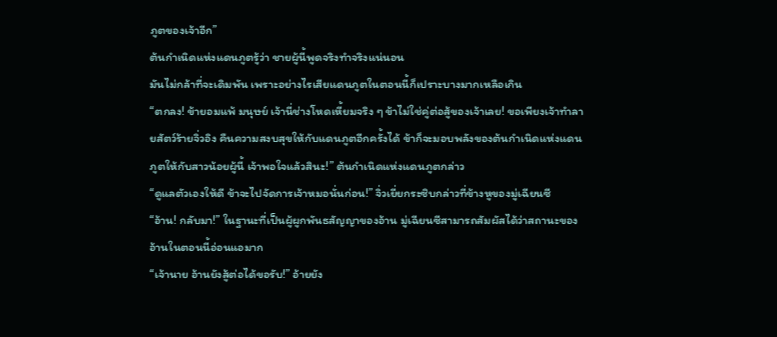ภูตของเจ้าอีก”
ต้นกำเนิดแห่งแดนภูตรู้ว่า ชายผู้นี้พูดจริงทำจริงแน่นอน
มันไม่กล้าที่จะเดิมพัน เพราะอย่างไรเสียแดนภูตในตอนนี้ก็เปราะบางมากเหลือเกิน
“ตกลง! ข้ายอมแพ้ มนุษย์ เจ้านี่ช่างโหดเหี้ยมจริง ๆ ข้าไม่ใช่คู่ต่อสู้ของเจ้าเลย! ขอเพียงเจ้าทำลายสัตว์ร้ายจิ่วอิง คืนความสงบสุขให้กับแดนภูตอีกครั้งได้ ข้าก็จะมอบพลังของต้นกำเนิดแห่งแดนภูตให้กับสาวน้อยผู้นี้ เจ้าพอใจแล้วสินะ!” ต้นกำเนิดแห่งแดนภูตกล่าว
“ดูแลตัวเองให้ดี ข้าจะไปจัดการเจ้าหมอนั่นก่อน!” จิ่วเยี่ยกระซิบกล่าวที่ข้างหูของมู่เฉียนซี
“อ้าน! กลับมา!” ในฐานะที่เป็นผู้ผูกพันธสัญญาของอ้าน มู่เฉียนซีสามารถสัมผัสได้ว่าสถานะของอ้านในตอนนี้อ่อนแอมาก
“เจ้านาย อ้านยังสู้ต่อได้ขอรับ!” อ้ายยัง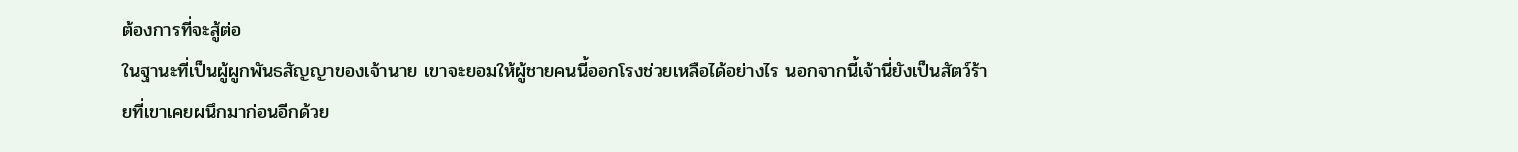ต้องการที่จะสู้ต่อ
ในฐานะที่เป็นผู้ผูกพันธสัญญาของเจ้านาย เขาจะยอมให้ผู้ชายคนนี้ออกโรงช่วยเหลือได้อย่างไร นอกจากนี้เจ้านี่ยังเป็นสัตว์ร้ายที่เขาเคยผนึกมาก่อนอีกด้วย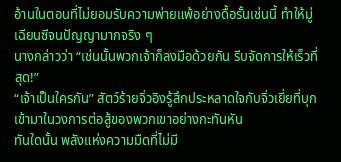อ้านในตอนที่ไม่ยอมรับความพ่ายแพ้อย่างดื้อรั้นเช่นนี้ ทำให้มู่เฉียนซีจนปัญญามากจริง ๆ
นางกล่าวว่า “เช่นนั้นพวกเจ้าก็ลงมือด้วยกัน รีบจัดการให้เร็วที่สุด!”
“เจ้าเป็นใครกัน” สัตว์ร้ายจิ่วอิงรู้สึกประหลาดใจกับจิ่วเยี่ยที่บุกเข้ามาในวงการต่อสู้ของพวกเขาอย่างกะทันหัน
ทันใดนั้น พลังแห่งความมืดที่ไม่มี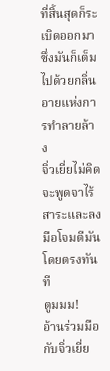ที่สิ้นสุดก็ระเบิดออกมา ซึ่งมันก็เต็มไปด้วยกลิ่นอายแห่งการทำลายล้าง
จิ่วเยี่ยไม่คิดจะพูดจาไร้สาระและลงมือโจมตีมันโดยตรงทันที
ตูมมม!
อ้านร่วมมือกับจิ่วเยี่ย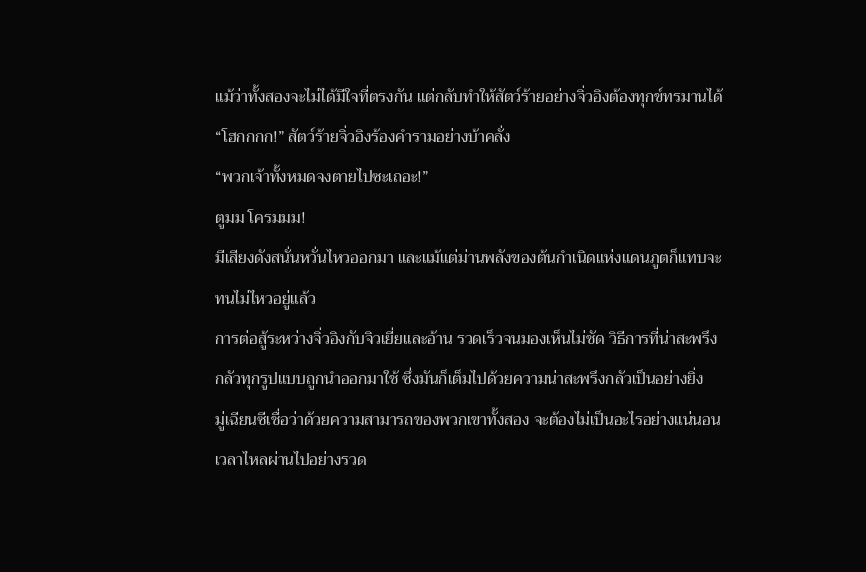แม้ว่าทั้งสองจะไม่ได้มีใจที่ตรงกัน แต่กลับทำให้สัตว์ร้ายอย่างจิ่วอิงต้องทุกข์ทรมานได้
“โฮกกกก!” สัตว์ร้ายจิ่วอิงร้องคำรามอย่างบ้าคลั่ง
“พวกเจ้าทั้งหมดจงตายไปซะเถอะ!”
ตูมม โครมมม!
มีเสียงดังสนั่นหวั่นไหวออกมา และแม้แต่ม่านพลังของต้นกำเนิดแห่งแดนภูตก็แทบจะทนไม่ไหวอยู่แล้ว
การต่อสู้ระหว่างจิ่วอิงกับจิวเยี่ยและอ้าน รวดเร็วจนมองเห็นไม่ชัด วิธีการที่น่าสะพรึงกลัวทุกรูปแบบถูกนำออกมาใช้ ซึ่งมันก็เต็มไปด้วยความน่าสะพรึงกลัวเป็นอย่างยิ่ง
มู่เฉียนซีเชื่อว่าด้วยความสามารถของพวกเขาทั้งสอง จะต้องไม่เป็นอะไรอย่างแน่นอน
เวลาไหลผ่านไปอย่างรวด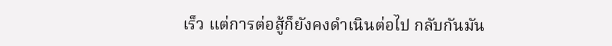เร็ว แต่การต่อสู้ก็ยังคงดำเนินต่อไป กลับกันมัน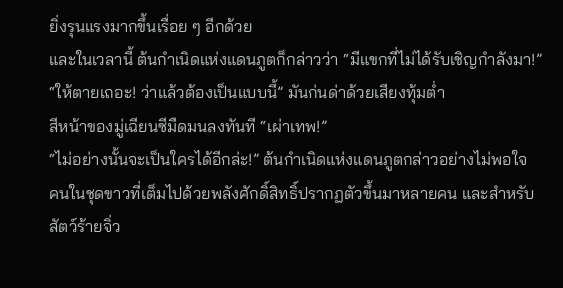ยิ่งรุนแรงมากขึ้นเรื่อย ๆ อีกด้วย
และในเวลานี้ ต้นกำเนิดแห่งแดนภูตก็กล่าวว่า “มีแขกที่ไม่ได้รับเชิญกำลังมา!”
“ให้ตายเถอะ! ว่าแล้วต้องเป็นแบบนี้” มันก่นด่าด้วยเสียงทุ้มต่ำ
สีหน้าของมู่เฉียนซีมืดมนลงทันที “เผ่าเทพ!”
“ไม่อย่างนั้นจะเป็นใครได้อีกล่ะ!” ต้นกำเนิดแห่งแดนภูตกล่าวอย่างไม่พอใจ
คนในชุดขาวที่เต็มไปด้วยพลังศักดิ์สิทธิ์ปรากฏตัวขึ้นมาหลายคน และสำหรับสัตว์ร้ายจิ่ว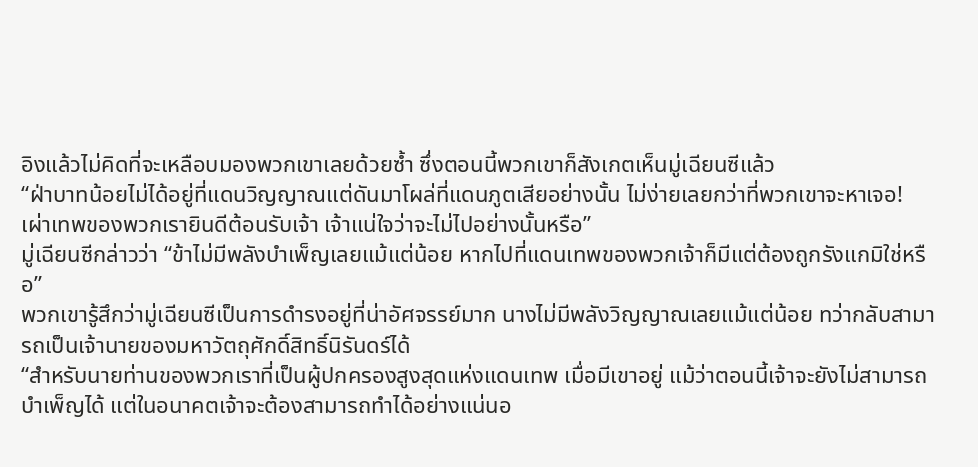อิงแล้วไม่คิดที่จะเหลือบมองพวกเขาเลยด้วยซ้ำ ซึ่งตอนนี้พวกเขาก็สังเกตเห็นมู่เฉียนซีแล้ว
“ฝ่าบาทน้อยไม่ได้อยู่ที่แดนวิญญาณแต่ดันมาโผล่ที่แดนภูตเสียอย่างนั้น ไม่ง่ายเลยกว่าที่พวกเขาจะหาเจอ! เผ่าเทพของพวกเรายินดีต้อนรับเจ้า เจ้าแน่ใจว่าจะไม่ไปอย่างนั้นหรือ”
มู่เฉียนซีกล่าวว่า “ข้าไม่มีพลังบำเพ็ญเลยแม้แต่น้อย หากไปที่แดนเทพของพวกเจ้าก็มีแต่ต้องถูกรังแกมิใช่หรือ”
พวกเขารู้สึกว่ามู่เฉียนซีเป็นการดำรงอยู่ที่น่าอัศจรรย์มาก นางไม่มีพลังวิญญาณเลยแม้แต่น้อย ทว่ากลับสามารถเป็นเจ้านายของมหาวัตถุศักดิ์สิทธิ์นิรันดร์ได้
“สำหรับนายท่านของพวกเราที่เป็นผู้ปกครองสูงสุดแห่งแดนเทพ เมื่อมีเขาอยู่ แม้ว่าตอนนี้เจ้าจะยังไม่สามารถบำเพ็ญได้ แต่ในอนาคตเจ้าจะต้องสามารถทำได้อย่างแน่นอ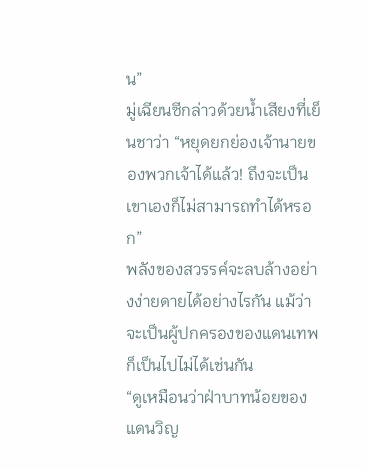น”
มู่เฉียนซีกล่าวด้วยน้ำเสียงที่เย็นชาว่า “หยุดยกย่องเจ้านายของพวกเจ้าได้แล้ว! ถึงจะเป็นเขาเองก็ไม่สามารถทำได้หรอก”
พลังของสวรรค์จะลบล้างอย่างง่ายดายได้อย่างไรกัน แม้ว่าจะเป็นผู้ปกครองของแดนเทพก็เป็นไปไม่ได้เช่นกัน
“ดูเหมือนว่าฝ่าบาทน้อยของแดนวิญ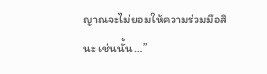ญาณจะไม่ยอมให้ความร่วมมือสินะ เช่นนั้น…”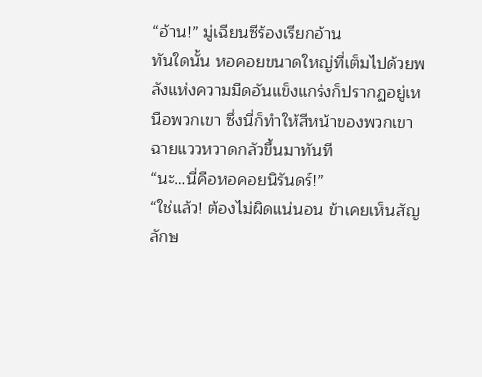“อ้าน!” มู่เฉียนซีร้องเรียกอ้าน
ทันใดนั้น หอคอยขนาดใหญ่ที่เต็มไปด้วยพลังแห่งความมืดอันแข็งแกร่งก็ปรากฏอยู่เหนือพวกเขา ซึ่งนี่ก็ทำให้สีหน้าของพวกเขาฉายแววหวาดกลัวขึ้นมาทันที
“นะ…นี่คือหอคอยนิรันดร์!”
“ใช่แล้ว! ต้องไม่ผิดแน่นอน ข้าเคยเห็นสัญลักษ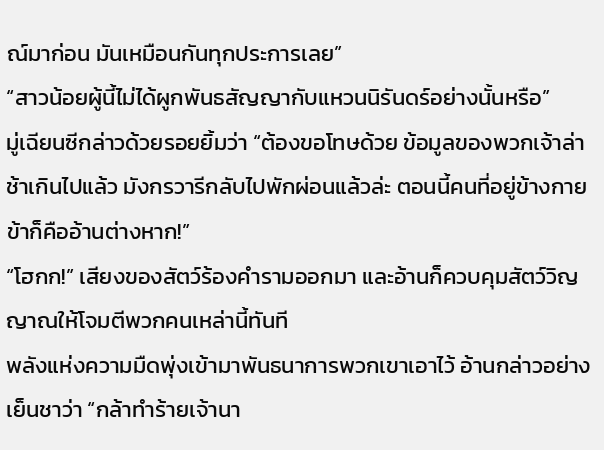ณ์มาก่อน มันเหมือนกันทุกประการเลย”
“สาวน้อยผู้นี้ไม่ได้ผูกพันธสัญญากับแหวนนิรันดร์อย่างนั้นหรือ”
มู่เฉียนซีกล่าวด้วยรอยยิ้มว่า “ต้องขอโทษด้วย ข้อมูลของพวกเจ้าล่าช้าเกินไปแล้ว มังกรวารีกลับไปพักผ่อนแล้วล่ะ ตอนนี้คนที่อยู่ข้างกายข้าก็คืออ้านต่างหาก!”
“โฮกก!” เสียงของสัตว์ร้องคำรามออกมา และอ้านก็ควบคุมสัตว์วิญญาณให้โจมตีพวกคนเหล่านี้ทันที
พลังแห่งความมืดพุ่งเข้ามาพันธนาการพวกเขาเอาไว้ อ้านกล่าวอย่างเย็นชาว่า “กล้าทำร้ายเจ้านา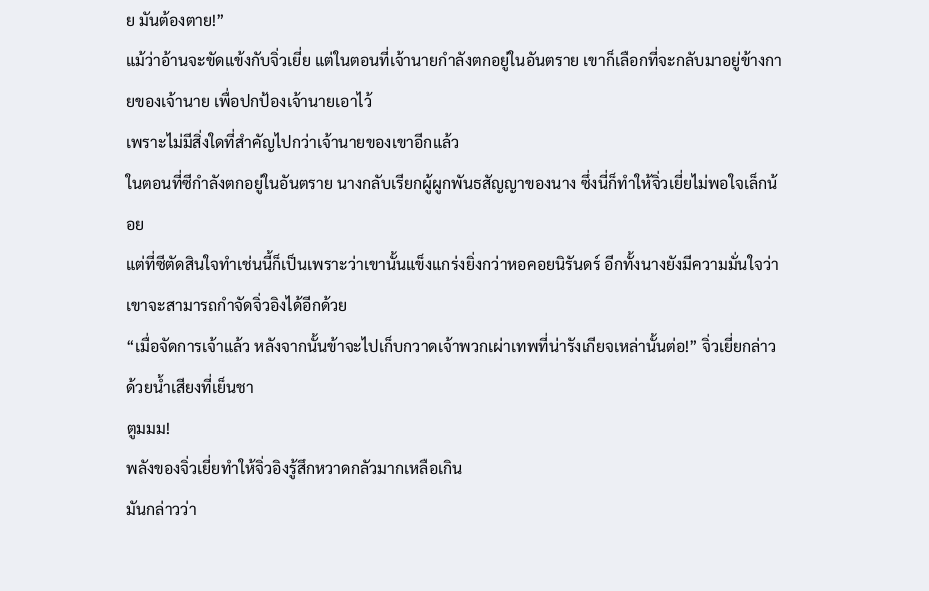ย มันต้องตาย!”
แม้ว่าอ้านจะขัดแข้งกับจิ่วเยี่ย แต่ในตอนที่เจ้านายกำลังตกอยู่ในอันตราย เขาก็เลือกที่จะกลับมาอยู่ข้างกายของเจ้านาย เพื่อปกป้องเจ้านายเอาไว้
เพราะไม่มีสิ่งใดที่สำคัญไปกว่าเจ้านายของเขาอีกแล้ว
ในตอนที่ซีกำลังตกอยู่ในอันตราย นางกลับเรียกผู้ผูกพันธสัญญาของนาง ซึ่งนี่ก็ทำให้จิ่วเยี่ยไม่พอใจเล็กน้อย
แต่ที่ซีตัดสินใจทำเช่นนี้ก็เป็นเพราะว่าเขานั้นแข็งแกร่งยิ่งกว่าหอคอยนิรันดร์ อีกทั้งนางยังมีความมั่นใจว่าเขาจะสามารถกำจัดจิ่วอิงได้อีกด้วย
“เมื่อจัดการเจ้าแล้ว หลังจากนั้นข้าจะไปเก็บกวาดเจ้าพวกเผ่าเทพที่น่ารังเกียจเหล่านั้นต่อ!” จิ่วเยี่ยกล่าวด้วยน้ำเสียงที่เย็นชา
ตูมมม!
พลังของจิ่วเยี่ยทำให้จิ่วอิงรู้สึกหวาดกลัวมากเหลือเกิน
มันกล่าวว่า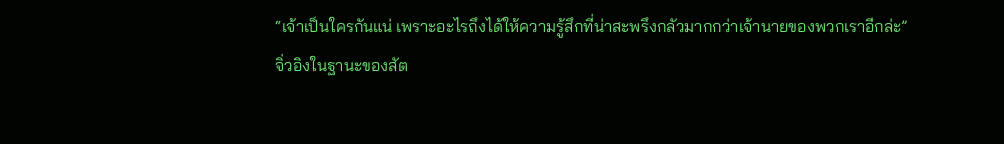“เจ้าเป็นใครกันแน่ เพราะอะไรถึงได้ให้ความรู้สึกที่น่าสะพรึงกลัวมากกว่าเจ้านายของพวกเราอีกล่ะ”
จิ่วอิงในฐานะของสัต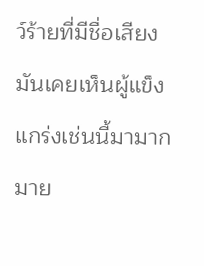ว์ร้ายที่มีชื่อเสียง มันเคยเห็นผู้แข็งแกร่งเช่นนี้มามากมาย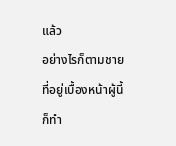แล้ว
อย่างไรก็ตามชายที่อยู่เบื้องหน้าผู้นี้ก็ทำ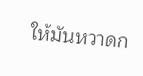ให้มันหวาดก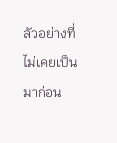ลัวอย่างที่ไม่เคยเป็นมาก่อน